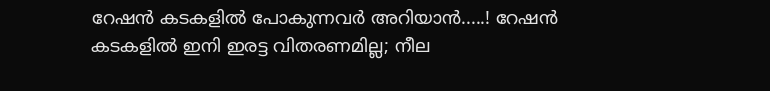റേഷൻ കടകളില്‍ പോകുന്നവര്‍ അറിയാൻ.....! റേഷൻ കടകളില്‍ ഇനി ഇരട്ട വിതരണമില്ല; നീല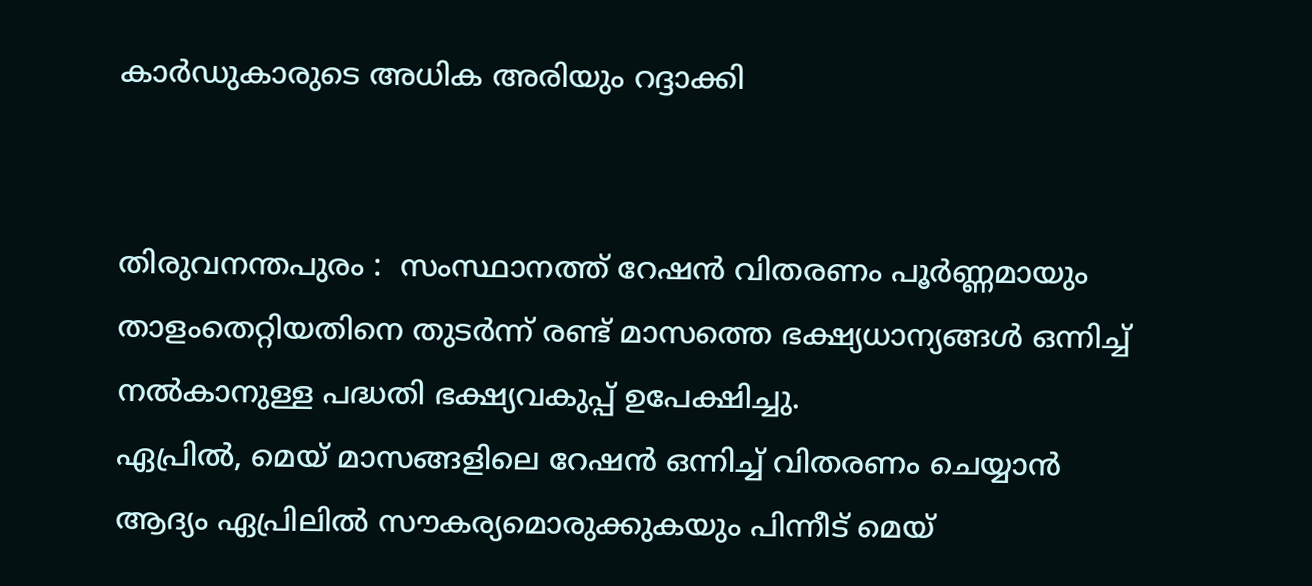കാര്‍ഡുകാരുടെ അധിക അരിയും റദ്ദാക്കി


തിരുവനന്തപുരം :  സംസ്ഥാനത്ത് റേഷൻ വിതരണം പൂർണ്ണമായും താളംതെറ്റിയതിനെ തുടർന്ന് രണ്ട് മാസത്തെ ഭക്ഷ്യധാന്യങ്ങള്‍ ഒന്നിച്ച്‌ നല്‍കാനുള്ള പദ്ധതി ഭക്ഷ്യവകുപ്പ് ഉപേക്ഷിച്ചു.
ഏപ്രില്‍, മെയ് മാസങ്ങളിലെ റേഷൻ ഒന്നിച്ച്‌ വിതരണം ചെയ്യാൻ ആദ്യം ഏപ്രിലില്‍ സൗകര്യമൊരുക്കുകയും പിന്നീട് മെയ്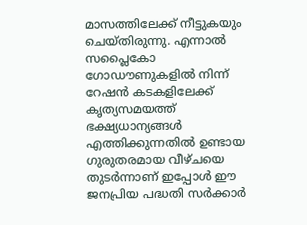മാസത്തിലേക്ക് നീട്ടുകയും ചെയ്തിരുന്നു. എന്നാല്‍ സപ്ലൈകോ ഗോഡൗണുകളില്‍ നിന്ന് റേഷൻ കടകളിലേക്ക് കൃത്യസമയത്ത് ഭക്ഷ്യധാന്യങ്ങള്‍ എത്തിക്കുന്നതില്‍ ഉണ്ടായ ഗുരുതരമായ വീഴ്ചയെ തുടർന്നാണ് ഇപ്പോള്‍ ഈ ജനപ്രിയ പദ്ധതി സർക്കാർ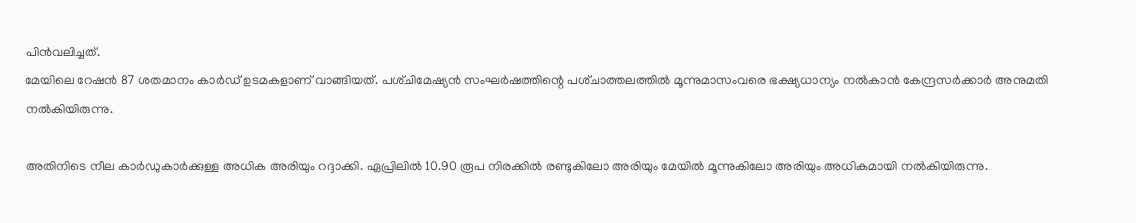പിൻവലിച്ചത്.
മേയിലെ റേഷൻ 87 ശതമാനം കാർഡ്‌ ഉടമകളാണ്‌ വാങ്ങിയത്‌. പശ്‌ചിമേഷ്യൻ സംഘർഷത്തിന്റെ പശ്‌ചാത്തലത്തില്‍ മൂന്നുമാസംവരെ ഭക്ഷ്യധാന്യം നല്‍കാൻ കേന്ദ്രസർക്കാർ അനുമതി നല്‍കിയിരുന്നു.

അതിനിടെ നീല കാർഡുകാർക്കുള്ള അധിക അരിയും റദ്ദാക്കി. ഏപ്രിലില്‍ 10.90 രൂപ നിരക്കില്‍ രണ്ടുകിലോ അരിയും മേയില്‍ മൂന്നുകിലോ അരിയും അധികമായി നല്‍കിയിരുന്നു.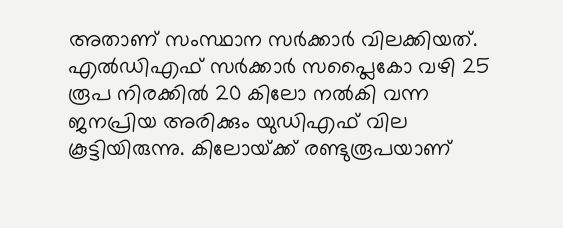അതാണ്‌ സംസ്ഥാന സർക്കാർ വിലക്കിയത്‌. എല്‍ഡിഎഫ്‌ സർക്കാർ സപ്ലൈകോ വഴി 25 രൂപ നിരക്കില്‍ 20 കിലോ നല്‍കി വന്ന ജനപ്രിയ അരിക്കും യുഡിഎഫ്‌ വില കൂട്ടിയിരുന്നു. കിലോയ്‌ക്ക്‌ രണ്ടുരൂപയാണ്‌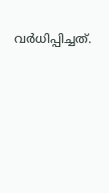വർധിപ്പിച്ചത്‌.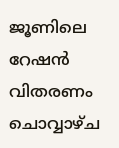ജൂണിലെ റേഷൻ വിതരണം ചൊവ്വാഴ്‌ച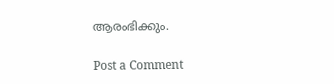ആരംഭിക്കും.

Post a Comment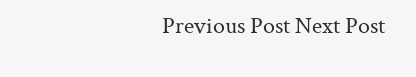Previous Post Next Post